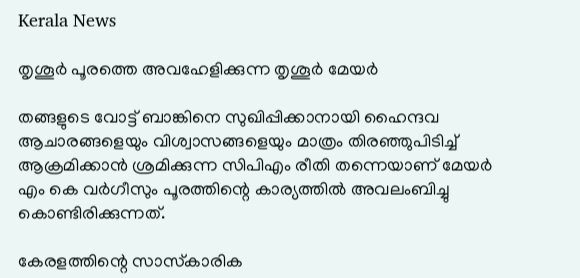Kerala News

തൃശൂർ പൂരത്തെ അവഹേളിക്കുന്ന തൃശൂർ മേയർ

തങ്ങളുടെ വോട്ട് ബാങ്കിനെ സുഖിപ്പിക്കാനായി ഹൈന്ദവ ആചാരങ്ങളെയും വിശ്വാസങ്ങളെയും മാത്രം തിരഞ്ഞുപിടിച്ച് ആക്രമിക്കാൻ ശ്രമിക്കുന്ന സിപിഎം രീതി തന്നെയാണ് മേയർ എം കെ വർഗീസും പൂരത്തിന്റെ കാര്യത്തിൽ അവലംബിച്ചു കൊണ്ടിരിക്കുന്നത്.

കേരളത്തിന്റെ സാസ്‍കാരിക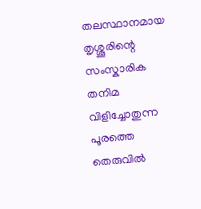തലസ്ഥാനമായ തൃശ്ശൂരിന്റെ സംസ്കാരിക തനിമ വിളിച്ചോതുന്ന പൂരത്തെ തെരുവിൽ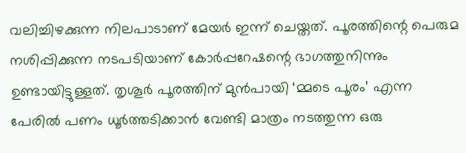വലിച്ചിഴക്കുന്ന നിലപാടാണ് മേയർ ഇന്ന് ചെയ്തത്. പൂരത്തിന്റെ പെരുമ നശിപ്പിക്കുന്ന നടപടിയാണ് കോർപ്പറേഷന്റെ ഭാഗത്തുനിന്നും ഉണ്ടായിട്ടുള്ളത്. തൃശൂർ പൂരത്തിന് മുൻപായി ‘മ്മടെ പൂരം’ എന്ന പേരിൽ പണം ധൂർത്തടിക്കാൻ വേണ്ടി മാത്രം നടത്തുന്ന ഒരു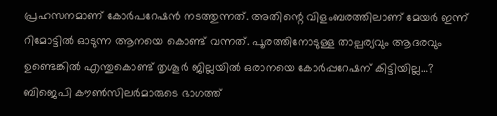പ്രഹസനമാണ് കോർപറേഷൻ നടത്തുന്നത്. അതിന്റെ വിളംബരത്തിലാണ് മേയർ ഇന്ന് റിമോട്ടിൽ ഓടുന്ന ആനയെ കൊണ്ട് വന്നത്. പൂരത്തിനോടുള്ള താല്പര്യവും ആദരവും ഉണ്ടെങ്കിൽ എന്തുകൊണ്ട് തൃശൂർ ജില്ലയിൽ ഒരാനയെ കോർപ്പറേഷന് കിട്ടിയില്ല…? ബിജെപി കൗൺസിലർമാരുടെ ഭാഗത്ത്‌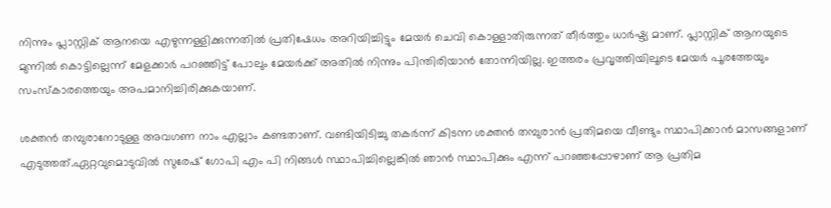നിന്നും പ്ലാസ്റ്റിക് ആനയെ എഴുന്നള്ളിക്കുന്നതിൽ പ്രതിഷേധം അറിയിച്ചിട്ടും മേയർ ചെവി കൊള്ളാതിരുന്നത് തീർത്തും ധാർഷ്ട്യ മാണ്. പ്ലാസ്റ്റിക് ആനയുടെ മുന്നിൽ കൊട്ടില്ലെന്ന് മേളക്കാർ പറഞ്ഞിട്ട് പോലും മേയർക്ക് അതിൽ നിന്നും പിന്തിരിയാൻ തോന്നിയില്ല. ഇത്തരം പ്രവൃത്തിയിലൂടെ മേയർ പൂരത്തേയും സംസ്കാരത്തെയും അപമാനിച്ചിരിക്കുകയാണ്.

ശക്തൻ തമ്പുരാനോടുള്ള അവഗണ നാം എല്ലാം കണ്ടതാണ്. വണ്ടിയിടിച്ചു തകർന്ന് കിടന്ന ശക്തൻ തമ്പുരാൻ പ്രതിമയെ വീണ്ടും സ്ഥാപിക്കാൻ മാസങ്ങളാണ് എടുത്തത്.ഏറ്റവുമൊടുവിൽ സുരേഷ് ഗോപി എം പി നിങ്ങൾ സ്ഥാപിച്ചില്ലെങ്കിൽ ഞാൻ സ്ഥാപിക്കും എന്ന് പറഞ്ഞപ്പോഴാണ് ആ പ്രതിമ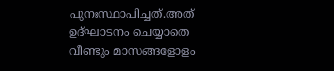പുനഃസ്ഥാപിച്ചത്.അത് ഉദ്ഘാടനം ചെയ്യാതെ വീണ്ടും മാസങ്ങളോളം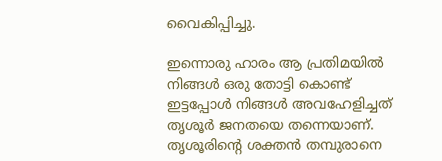വൈകിപ്പിച്ചു.

ഇന്നൊരു ഹാരം ആ പ്രതിമയിൽ നിങ്ങൾ ഒരു തോട്ടി കൊണ്ട് ഇട്ടപ്പോൾ നിങ്ങൾ അവഹേളിച്ചത് തൃശൂർ ജനതയെ തന്നെയാണ്. തൃശൂരിന്റെ ശക്തൻ തമ്പുരാനെ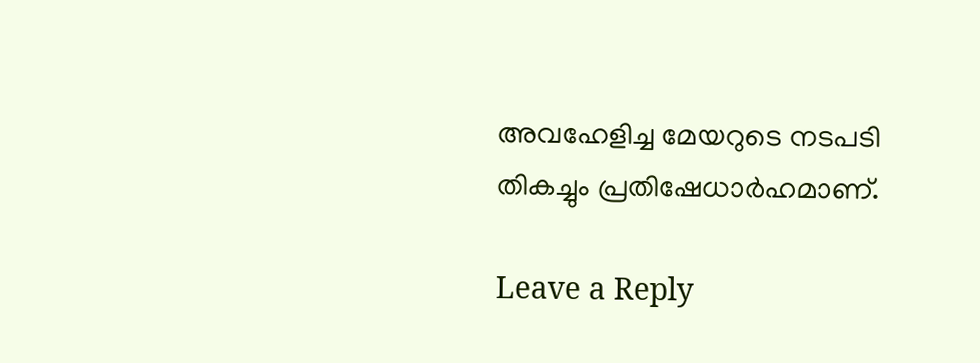അവഹേളിച്ച മേയറുടെ നടപടി തികച്ചും പ്രതിഷേധാർഹമാണ്.

Leave a Reply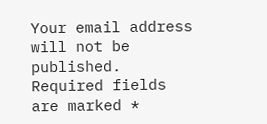Your email address will not be published. Required fields are marked *